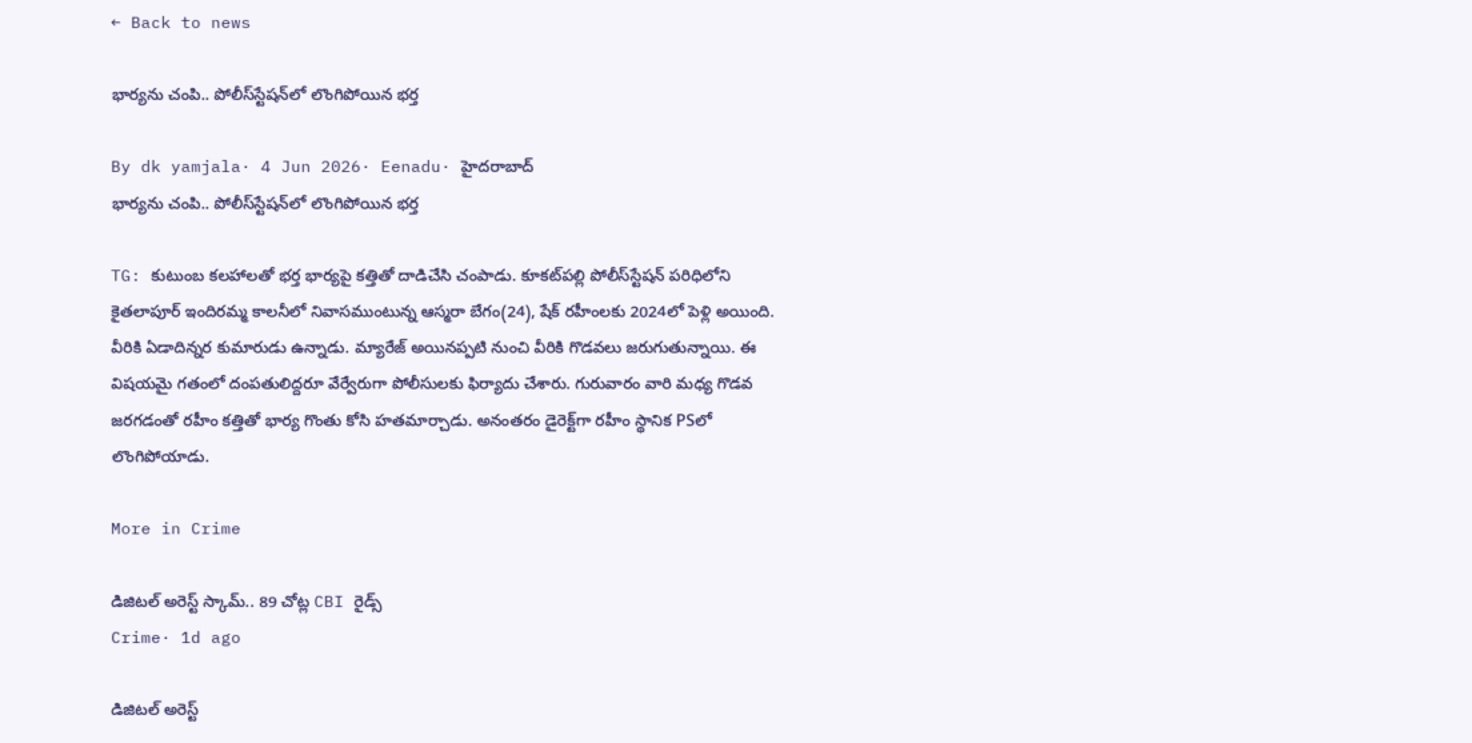← Back to news

భార్యను చంపి.. పోలీస్‌స్టేషన్‌లో లొంగిపోయిన భర్త

By dk yamjala· 4 Jun 2026· Eenadu· హైదరాబాద్‌
భార్యను చంపి.. పోలీస్‌స్టేషన్‌లో లొంగిపోయిన భర్త

TG: కుటుంబ కలహాలతో భర్త భార్యపై కత్తితో దాడిచేసి చంపాడు. కూకట్‌పల్లి పోలీస్‌స్టేషన్‌ పరిధిలోని కైతలాపూర్‌ ఇందిరమ్మ కాలనీలో నివాసముంటున్న ఆస్మరా బేగం(24), షేక్ రహీంలకు 2024లో పెళ్లి అయింది. వీరికి ఏడాదిన్నర కుమారుడు ఉన్నాడు. మ్యారేజ్ అయినప్పటి నుంచి వీరికి గొడవలు జరుగుతున్నాయి. ఈ విషయమై గతంలో దంపతులిద్దరూ వేర్వేరుగా పోలీసులకు ఫిర్యాదు చేశారు. గురువారం వారి మధ్య గొడవ జరగడంతో రహీం కత్తితో భార్య గొంతు కోసి హతమార్చాడు. అనంతరం డైరెక్ట్‌గా రహీం స్థానిక PSలో లొంగిపోయాడు.

More in Crime

డిజిటల్ అరెస్ట్ స్కామ్.. 89 చోట్ల CBI రైడ్స్
Crime· 1d ago

డిజిటల్ అరెస్ట్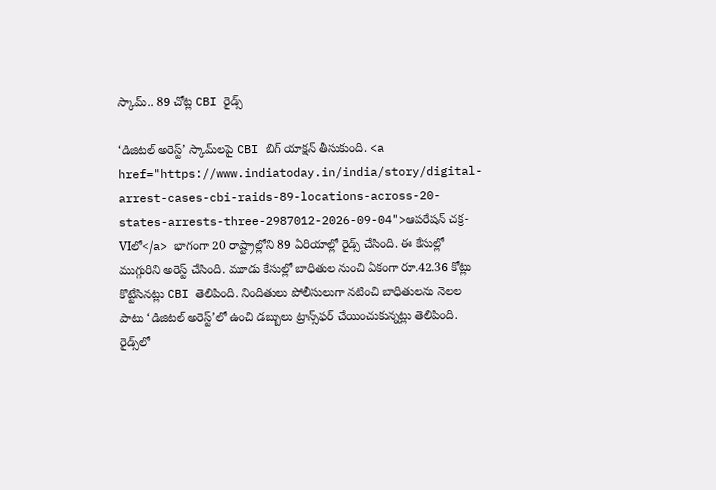స్కామ్.. 89 చోట్ల CBI రైడ్స్

‘డిజిటల్ అరెస్ట్’ స్కామ్‌లపై CBI బిగ్ యాక్షన్ తీసుకుంది. <a href="https://www.indiatoday.in/india/story/digital-arrest-cases-cbi-raids-89-locations-across-20-states-arrests-three-2987012-2026-09-04">ఆపరేషన్ చక్ర-VIలో</a> భాగంగా 20 రాష్ట్రాల్లోని 89 ఏరియాల్లో రైడ్స్ చేసింది. ఈ కేసుల్లో ముగ్గురిని అరెస్ట్ చేసింది. మూడు కేసుల్లో బాధితుల నుంచి ఏకంగా రూ.42.36 కోట్లు కొట్టేసినట్లు CBI తెలిపింది. నిందితులు పోలీసులుగా నటించి బాధితులను నెలల పాటు ‘డిజిటల్ అరెస్ట్’లో ఉంచి డబ్బులు ట్రాన్స్‌ఫర్ చేయించుకున్నట్లు తెలిపింది. రైడ్స్‌లో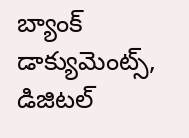బ్యాంక్ డాక్యుమెంట్స్, డిజిటల్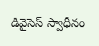డివైసెస్ స్వాధీనం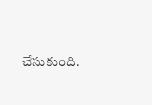చేసుకుంది.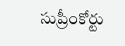సుప్రీంకోర్టు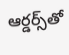ఆర్డర్స్‌తో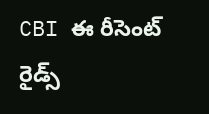CBI ఈ రీసెంట్ రైడ్స్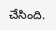చేసింది.